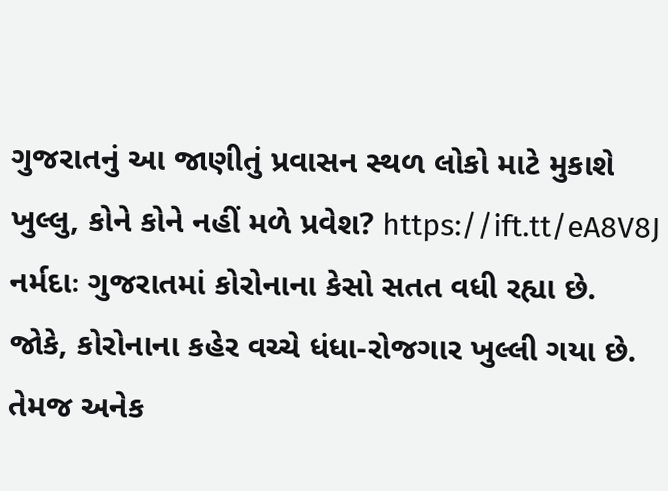ગુજરાતનું આ જાણીતું પ્રવાસન સ્થળ લોકો માટે મુકાશે ખુલ્લુ, કોને કોને નહીં મળે પ્રવેશ? https://ift.tt/eA8V8J નર્મદાઃ ગુજરાતમાં કોરોનાના કેસો સતત વધી રહ્યા છે. જોકે, કોરોનાના કહેર વચ્ચે ધંધા-રોજગાર ખુલ્લી ગયા છે. તેમજ અનેક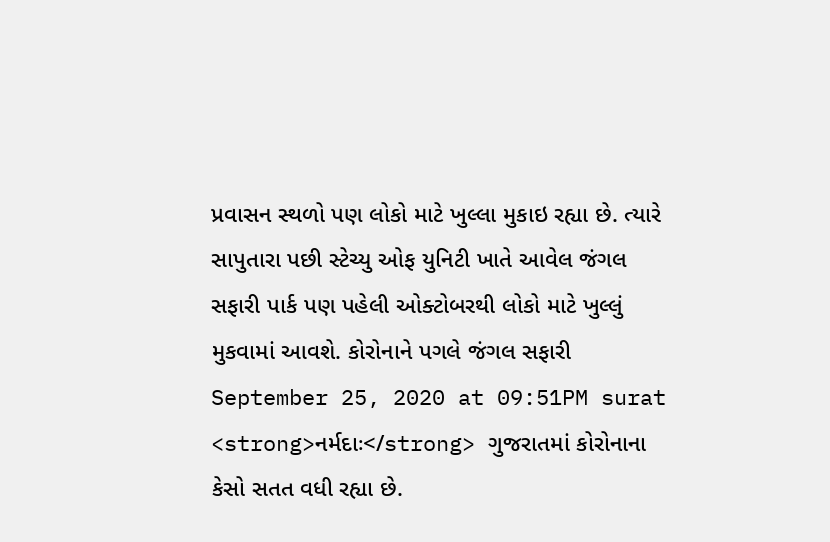પ્રવાસન સ્થળો પણ લોકો માટે ખુલ્લા મુકાઇ રહ્યા છે. ત્યારે સાપુતારા પછી સ્ટેચ્યુ ઓફ યુનિટી ખાતે આવેલ જંગલ સફારી પાર્ક પણ પહેલી ઓક્ટોબરથી લોકો માટે ખુલ્લું મુકવામાં આવશે. કોરોનાને પગલે જંગલ સફારી September 25, 2020 at 09:51PM surat
<strong>નર્મદાઃ</strong> ગુજરાતમાં કોરોનાના કેસો સતત વધી રહ્યા છે.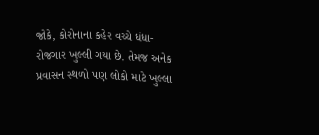જોકે, કોરોનાના કહેર વચ્ચે ધંધા-રોજગાર ખુલ્લી ગયા છે. તેમજ અનેક પ્રવાસન સ્થળો પણ લોકો માટે ખુલ્લા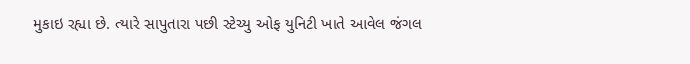મુકાઇ રહ્યા છે. ત્યારે સાપુતારા પછી સ્ટેચ્યુ ઓફ યુનિટી ખાતે આવેલ જંગલ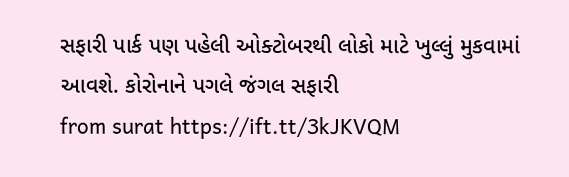સફારી પાર્ક પણ પહેલી ઓક્ટોબરથી લોકો માટે ખુલ્લું મુકવામાં આવશે. કોરોનાને પગલે જંગલ સફારી
from surat https://ift.tt/3kJKVQM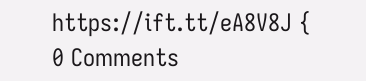https://ift.tt/eA8V8J {
0 Comments